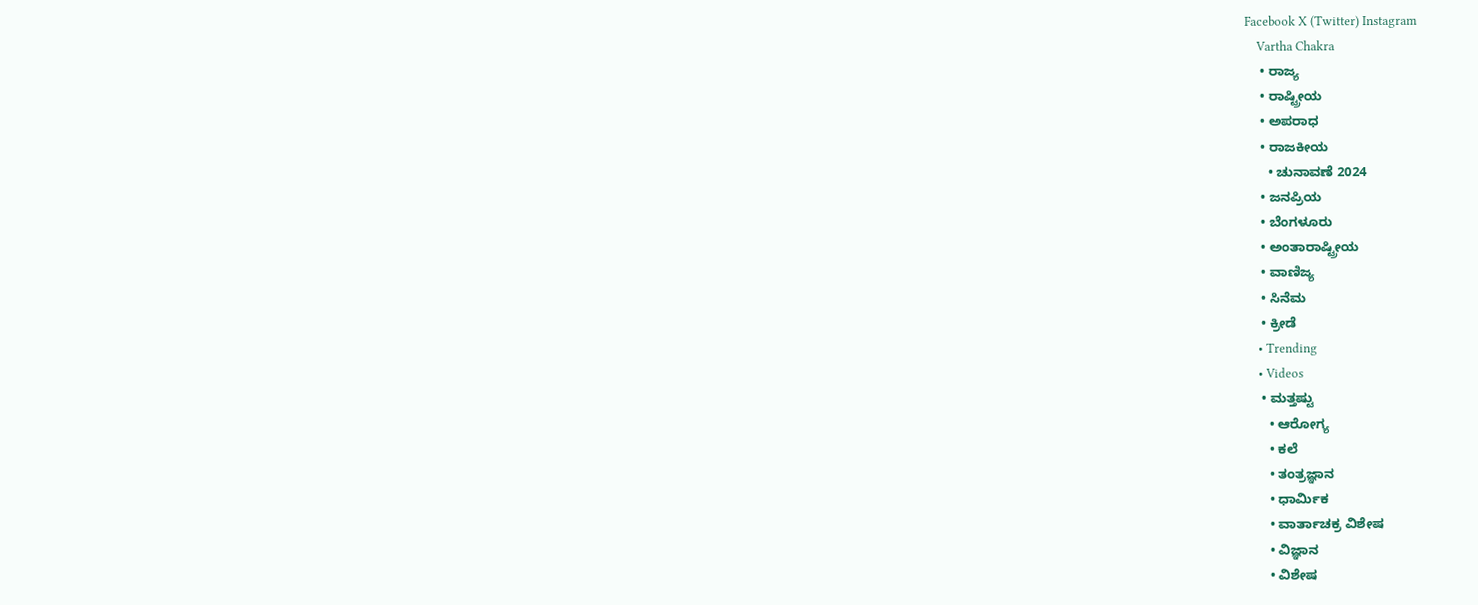Facebook X (Twitter) Instagram
    Vartha Chakra
    • ರಾಜ್ಯ
    • ರಾಷ್ಟ್ರೀಯ
    • ಅಪರಾಧ
    • ರಾಜಕೀಯ
      • ಚುನಾವಣೆ 2024
    • ಜನಪ್ರಿಯ
    • ಬೆಂಗಳೂರು
    • ಅಂತಾರಾಷ್ಟ್ರೀಯ
    • ವಾಣಿಜ್ಯ
    • ಸಿನೆಮ
    • ಕ್ರೀಡೆ
    • Trending
    • Videos
    • ಮತ್ತಷ್ಟು
      • ಆರೋಗ್ಯ
      • ಕಲೆ
      • ತಂತ್ರಜ್ಞಾನ
      • ಧಾರ್ಮಿಕ
      • ವಾರ್ತಾಚಕ್ರ ವಿಶೇಷ
      • ವಿಜ್ಞಾನ
      • ವಿಶೇಷ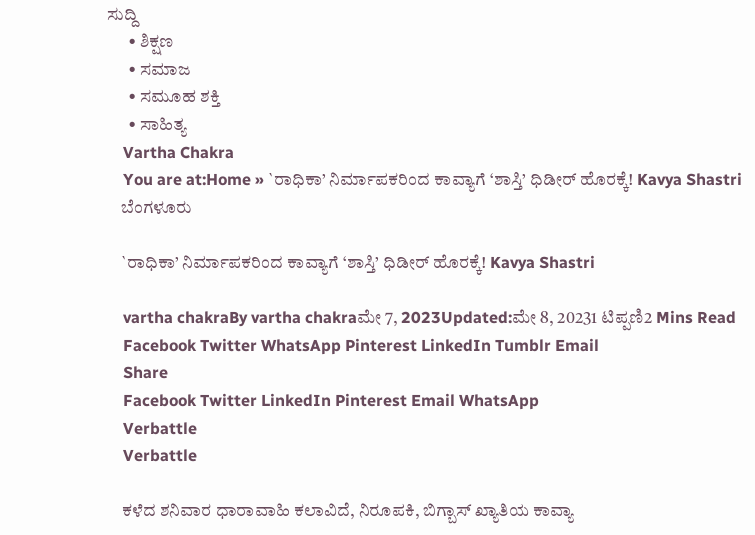ಸುದ್ದಿ
      • ಶಿಕ್ಷಣ
      • ಸಮಾಜ
      • ಸಮೂಹ ಶಕ್ತಿ
      • ಸಾಹಿತ್ಯ
    Vartha Chakra
    You are at:Home » `ರಾಧಿಕಾ’ ನಿರ್ಮಾಪಕರಿಂದ ಕಾವ್ಯಾಗೆ ‘ಶಾಸ್ತಿ’ ಧಿಡೀರ್ ಹೊರಕ್ಕೆ! Kavya Shastri
    ಬೆಂಗಳೂರು

    `ರಾಧಿಕಾ’ ನಿರ್ಮಾಪಕರಿಂದ ಕಾವ್ಯಾಗೆ ‘ಶಾಸ್ತಿ’ ಧಿಡೀರ್ ಹೊರಕ್ಕೆ! Kavya Shastri

    vartha chakraBy vartha chakraಮೇ 7, 2023Updated:ಮೇ 8, 20231 ಟಿಪ್ಪಣಿ2 Mins Read
    Facebook Twitter WhatsApp Pinterest LinkedIn Tumblr Email
    Share
    Facebook Twitter LinkedIn Pinterest Email WhatsApp
    Verbattle
    Verbattle

    ಕಳೆದ ಶನಿವಾರ ಧಾರಾವಾಹಿ ಕಲಾವಿದೆ, ನಿರೂಪಕಿ, ಬಿಗ್ಬಾಸ್ ಖ್ಯಾತಿಯ ಕಾವ್ಯಾ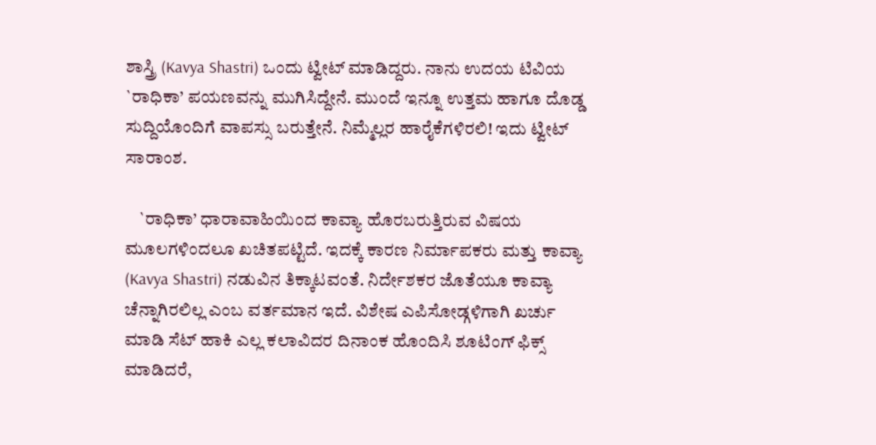ಶಾಸ್ತ್ರಿ (Kavya Shastri) ಒಂದು ಟ್ವೀಟ್ ಮಾಡಿದ್ದರು. ನಾನು ಉದಯ ಟಿವಿಯ `ರಾಧಿಕಾ’ ಪಯಣವನ್ನು ಮುಗಿಸಿದ್ದೇನೆ. ಮುಂದೆ ಇನ್ನೂ ಉತ್ತಮ ಹಾಗೂ ದೊಡ್ಡ ಸುದ್ದಿಯೊಂದಿಗೆ ವಾಪಸ್ಸು ಬರುತ್ತೇನೆ. ನಿಮ್ಮೆಲ್ಲರ ಹಾರೈಕೆಗಳಿರಲಿ! ಇದು ಟ್ವೀಟ್ ಸಾರಾಂಶ.

    `ರಾಧಿಕಾ’ ಧಾರಾವಾಹಿಯಿಂದ ಕಾವ್ಯಾ ಹೊರಬರುತ್ತಿರುವ ವಿಷಯ ಮೂಲಗಳಿಂದಲೂ ಖಚಿತಪಟ್ಟಿದೆ. ಇದಕ್ಕೆ ಕಾರಣ ನಿರ್ಮಾಪಕರು ಮತ್ತು ಕಾವ್ಯಾ (Kavya Shastri) ನಡುವಿನ ತಿಕ್ಕಾಟವಂತೆ. ನಿರ್ದೇಶಕರ ಜೊತೆಯೂ ಕಾವ್ಯಾ ಚೆನ್ನಾಗಿರಲಿಲ್ಲ ಎಂಬ ವರ್ತಮಾನ ಇದೆ. ವಿಶೇಷ ಎಪಿಸೋಡ್ಗಳಿಗಾಗಿ ಖರ್ಚು ಮಾಡಿ ಸೆಟ್ ಹಾಕಿ ಎಲ್ಲ ಕಲಾವಿದರ ದಿನಾಂಕ ಹೊಂದಿಸಿ ಶೂಟಿಂಗ್ ಫಿಕ್ಸ್ ಮಾಡಿದರೆ,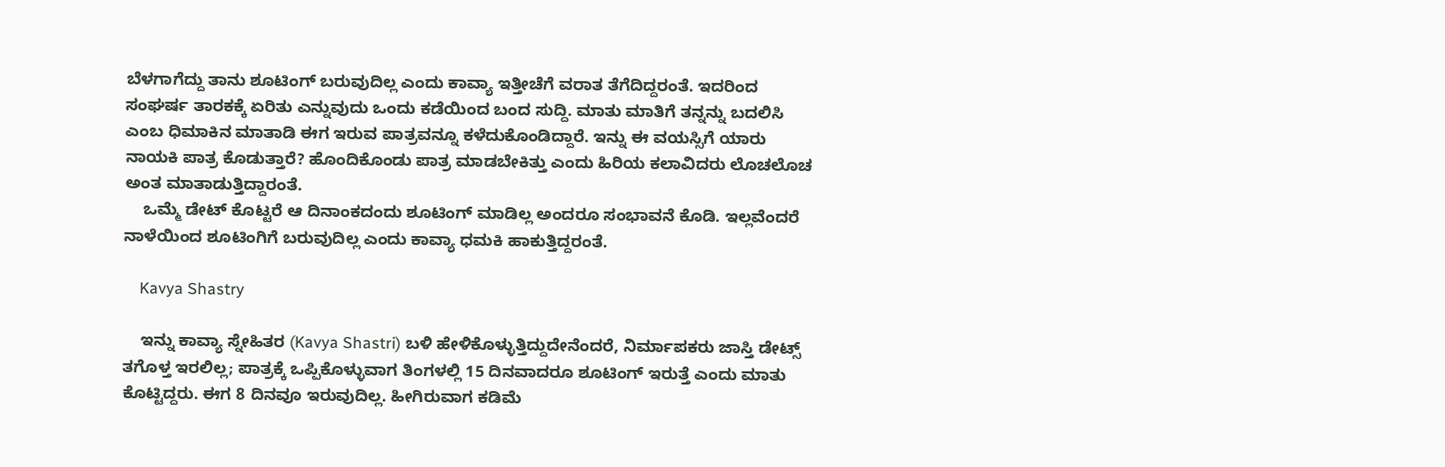ಬೆಳಗಾಗೆದ್ದು ತಾನು ಶೂಟಿಂಗ್ ಬರುವುದಿಲ್ಲ ಎಂದು ಕಾವ್ಯಾ ಇತ್ತೀಚೆಗೆ ವರಾತ ತೆಗೆದಿದ್ದರಂತೆ. ಇದರಿಂದ ಸಂಘರ್ಷ ತಾರಕಕ್ಕೆ ಏರಿತು ಎನ್ನುವುದು ಒಂದು ಕಡೆಯಿಂದ ಬಂದ ಸುದ್ದಿ. ಮಾತು ಮಾತಿಗೆ ತನ್ನನ್ನು ಬದಲಿಸಿ ಎಂಬ ಧಿಮಾಕಿನ ಮಾತಾಡಿ ಈಗ ಇರುವ ಪಾತ್ರವನ್ನೂ ಕಳೆದುಕೊಂಡಿದ್ದಾರೆ. ಇನ್ನು ಈ ವಯಸ್ಸಿಗೆ ಯಾರು ನಾಯಕಿ ಪಾತ್ರ ಕೊಡುತ್ತಾರೆ? ಹೊಂದಿಕೊಂಡು ಪಾತ್ರ ಮಾಡಬೇಕಿತ್ತು ಎಂದು ಹಿರಿಯ ಕಲಾವಿದರು ಲೊಚಲೊಚ ಅಂತ ಮಾತಾಡುತ್ತಿದ್ದಾರಂತೆ.
    ಒಮ್ಮೆ ಡೇಟ್ ಕೊಟ್ಟರೆ ಆ ದಿನಾಂಕದಂದು ಶೂಟಿಂಗ್ ಮಾಡಿಲ್ಲ ಅಂದರೂ ಸಂಭಾವನೆ ಕೊಡಿ. ಇಲ್ಲವೆಂದರೆ ನಾಳೆಯಿಂದ ಶೂಟಿಂಗಿಗೆ ಬರುವುದಿಲ್ಲ ಎಂದು ಕಾವ್ಯಾ ಧಮಕಿ ಹಾಕುತ್ತಿದ್ದರಂತೆ.

    Kavya Shastry

    ಇನ್ನು ಕಾವ್ಯಾ ಸ್ನೇಹಿತರ (Kavya Shastri) ಬಳಿ ಹೇಳಿಕೊಳ್ಳುತ್ತಿದ್ದುದೇನೆಂದರೆ, ನಿರ್ಮಾಪಕರು ಜಾಸ್ತಿ ಡೇಟ್ಸ್ ತಗೊಳ್ತ ಇರಲಿಲ್ಲ; ಪಾತ್ರಕ್ಕೆ ಒಪ್ಪಿಕೊಳ್ಳುವಾಗ ತಿಂಗಳಲ್ಲಿ 15 ದಿನವಾದರೂ ಶೂಟಿಂಗ್ ಇರುತ್ತೆ ಎಂದು ಮಾತು ಕೊಟ್ಟಿದ್ದರು. ಈಗ 8 ದಿನವೂ ಇರುವುದಿಲ್ಲ. ಹೀಗಿರುವಾಗ ಕಡಿಮೆ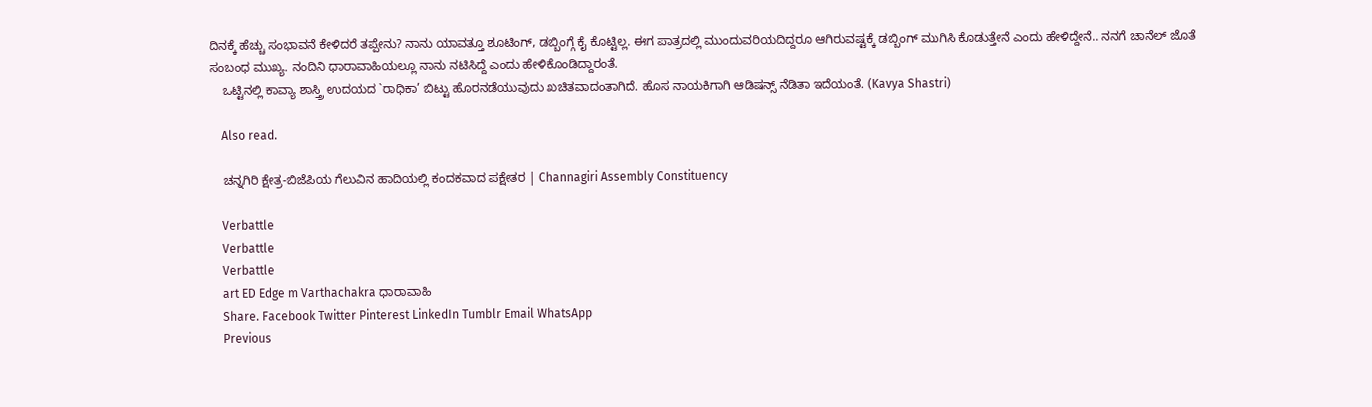ದಿನಕ್ಕೆ ಹೆಚ್ಚು ಸಂಭಾವನೆ ಕೇಳಿದರೆ ತಪ್ಪೇನು? ನಾನು ಯಾವತ್ತೂ ಶೂಟಿಂಗ್, ಡಬ್ಬಿಂಗ್ಗೆ ಕೈ ಕೊಟ್ಟಿಲ್ಲ. ಈಗ ಪಾತ್ರದಲ್ಲಿ ಮುಂದುವರಿಯದಿದ್ದರೂ ಆಗಿರುವಷ್ಟಕ್ಕೆ ಡಬ್ಬಿಂಗ್ ಮುಗಿಸಿ ಕೊಡುತ್ತೇನೆ ಎಂದು ಹೇಳಿದ್ದೇನೆ.. ನನಗೆ ಚಾನೆಲ್ ಜೊತೆ ಸಂಬಂಧ ಮುಖ್ಯ. ನಂದಿನಿ ಧಾರಾವಾಹಿಯಲ್ಲೂ ನಾನು ನಟಿಸಿದ್ದೆ ಎಂದು ಹೇಳಿಕೊಂಡಿದ್ದಾರಂತೆ.
    ಒಟ್ಟಿನಲ್ಲಿ ಕಾವ್ಯಾ ಶಾಸ್ತ್ರಿ ಉದಯದ `ರಾಧಿಕಾ’ ಬಿಟ್ಟು ಹೊರನಡೆಯುವುದು ಖಚಿತವಾದಂತಾಗಿದೆ. ಹೊಸ ನಾಯಕಿಗಾಗಿ ಆಡಿಷನ್ಸ್ ನೆಡಿತಾ ಇದೆಯಂತೆ. (Kavya Shastri)

    Also read.

    ಚನ್ನಗಿರಿ ಕ್ಷೇತ್ರ-ಬಿಜೆಪಿಯ ಗೆಲುವಿನ ಹಾದಿಯಲ್ಲಿ ಕಂದಕವಾದ ಪಕ್ಷೇತರ | Channagiri Assembly Constituency

    Verbattle
    Verbattle
    Verbattle
    art ED Edge m Varthachakra ಧಾರಾವಾಹಿ
    Share. Facebook Twitter Pinterest LinkedIn Tumblr Email WhatsApp
    Previous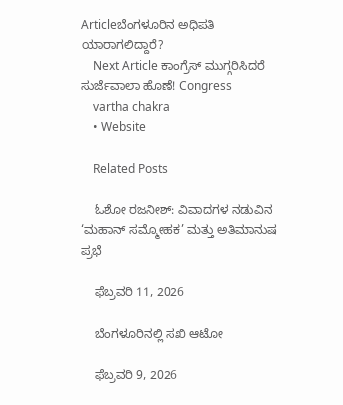Articleಬೆಂಗಳೂರಿನ ಅಧಿಪತಿ ಯಾರಾಗಲಿದ್ದಾರೆ?
    Next Article ಕಾಂಗ್ರೆಸ್ ಮುಗ್ಗರಿಸಿದರೆ ಸುರ್ಜೆವಾಲಾ ಹೊಣೆ! Congress
    vartha chakra
    • Website

    Related Posts

    ಓಶೋ ರಜನೀಶ್: ವಿವಾದಗಳ ನಡುವಿನ ‘ಮಹಾನ್ ಸಮ್ಮೋಹಕ’ ಮತ್ತು ಅತಿಮಾನುಷ ಪ್ರಭೆ

    ಫೆಬ್ರವರಿ 11, 2026

    ಬೆಂಗಳೂರಿನಲ್ಲಿ ಸಖಿ ಆಟೋ

    ಫೆಬ್ರವರಿ 9, 2026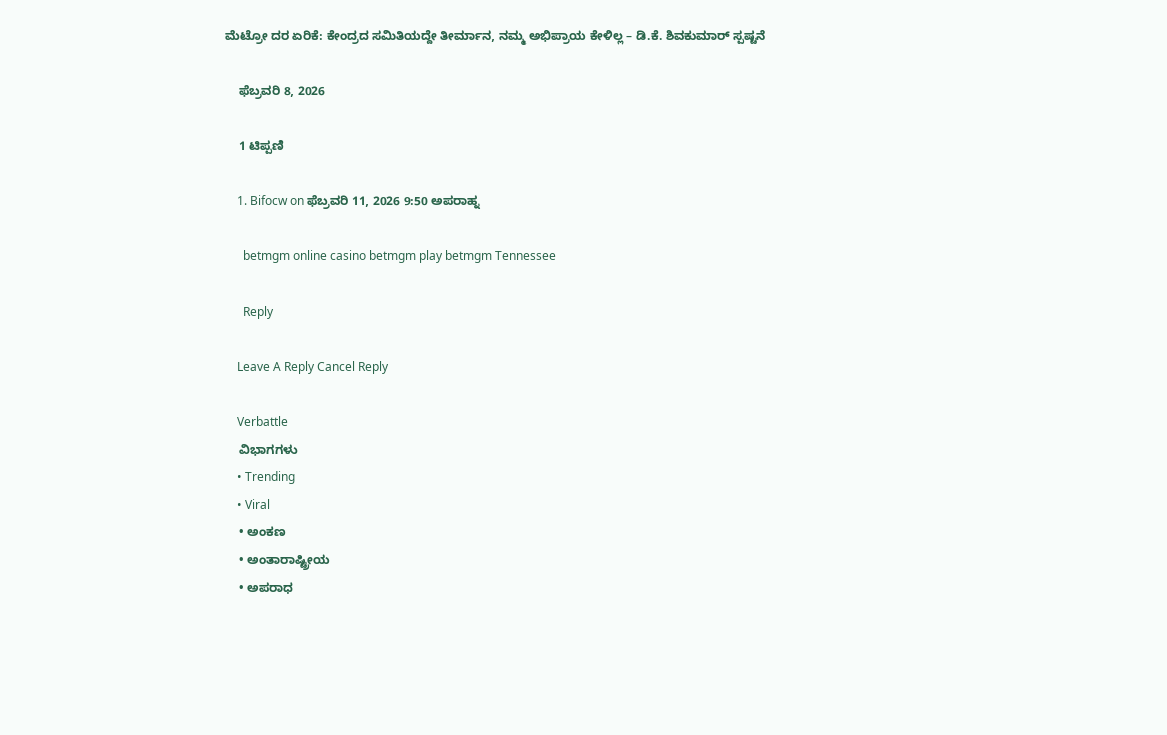ಮೆಟ್ರೋ ದರ ಏರಿಕೆ: ಕೇಂದ್ರದ ಸಮಿತಿಯದ್ದೇ ತೀರ್ಮಾನ, ನಮ್ಮ ಅಭಿಪ್ರಾಯ ಕೇಳಿಲ್ಲ – ಡಿ.ಕೆ. ಶಿವಕುಮಾರ್ ಸ್ಪಷ್ಟನೆ

    ಫೆಬ್ರವರಿ 8, 2026

    1 ಟಿಪ್ಪಣಿ

    1. Bifocw on ಫೆಬ್ರವರಿ 11, 2026 9:50 ಅಪರಾಹ್ನ

      betmgm online casino betmgm play betmgm Tennessee

      Reply

    Leave A Reply Cancel Reply

    Verbattle
    ವಿಭಾಗಗಳು
    • Trending
    • Viral
    • ಅಂಕಣ
    • ಅಂತಾರಾಷ್ಟ್ರೀಯ
    • ಅಪರಾಧ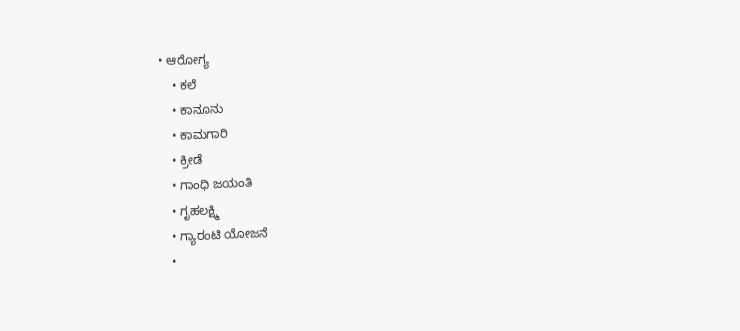• ಆರೋಗ್ಯ
    • ಕಲೆ
    • ಕಾನೂನು
    • ಕಾಮಗಾರಿ
    • ಕ್ರೀಡೆ
    • ಗಾಂಧಿ ಜಯಂತಿ
    • ಗೃಹಲಕ್ಷ್ಮಿ
    • ಗ್ಯಾರಂಟಿ ಯೋಜನೆ
    •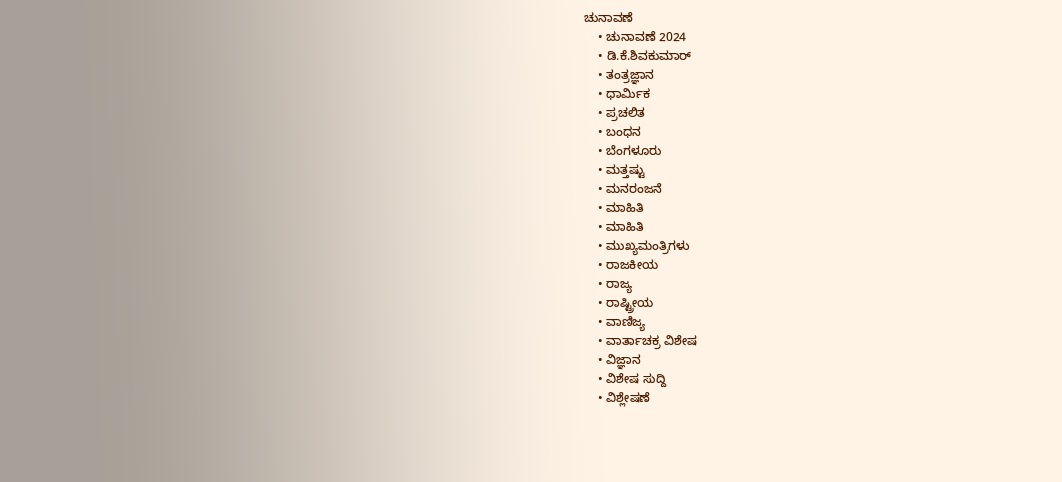ಚುನಾವಣೆ
    • ಚುನಾವಣೆ 2024
    • ಡಿ.ಕೆ.ಶಿವಕುಮಾರ್
    • ತಂತ್ರಜ್ಞಾನ
    • ಧಾರ್ಮಿಕ
    • ಪ್ರಚಲಿತ
    • ಬಂಧನ
    • ಬೆಂಗಳೂರು
    • ಮತ್ತಷ್ಟು
    • ಮನರಂಜನೆ
    • ಮಾಹಿತಿ
    • ಮಾಹಿತಿ
    • ಮುಖ್ಯಮಂತ್ರಿಗಳು
    • ರಾಜಕೀಯ
    • ರಾಜ್ಯ
    • ರಾಷ್ಟ್ರೀಯ
    • ವಾಣಿಜ್ಯ
    • ವಾರ್ತಾಚಕ್ರ ವಿಶೇಷ
    • ವಿಜ್ಞಾನ
    • ವಿಶೇಷ ಸುದ್ದಿ
    • ವಿಶ್ಲೇಷಣೆ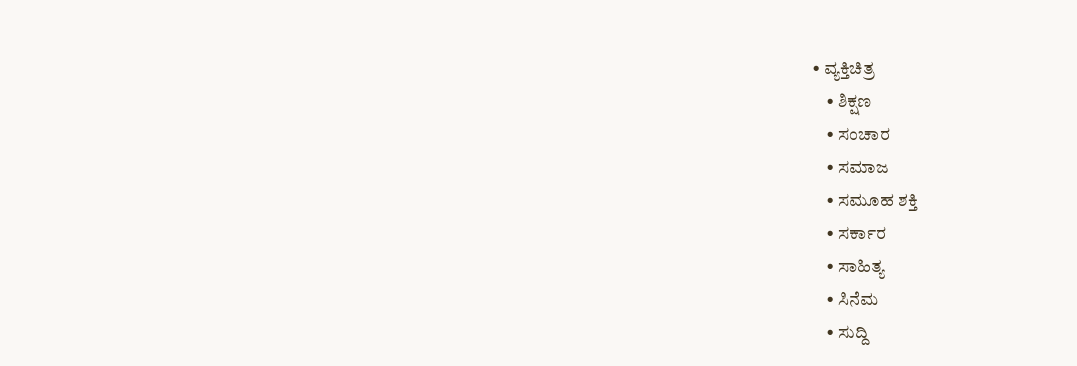• ವ್ಯಕ್ತಿಚಿತ್ರ
    • ಶಿಕ್ಷಣ
    • ಸಂಚಾರ
    • ಸಮಾಜ
    • ಸಮೂಹ ಶಕ್ತಿ
    • ಸರ್ಕಾರ
    • ಸಾಹಿತ್ಯ
    • ಸಿನೆಮ
    • ಸುದ್ದಿ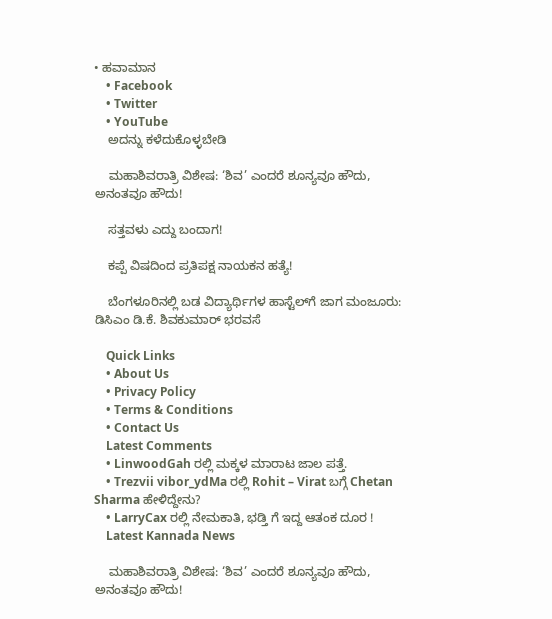• ಹವಾಮಾನ
    • Facebook
    • Twitter
    • YouTube
    ಅದನ್ನು ಕಳೆದುಕೊಳ್ಳಬೇಡಿ

    ಮಹಾಶಿವರಾತ್ರಿ ವಿಶೇಷ: ‘ಶಿವ’ ಎಂದರೆ ಶೂನ್ಯವೂ ಹೌದು, ಅನಂತವೂ ಹೌದು!

    ಸತ್ತವಳು ಎದ್ದು ಬಂದಾಗ!

    ಕಪ್ಪೆ ವಿಷದಿಂದ ಪ್ರತಿಪಕ್ಷ ನಾಯಕನ ಹತ್ಯೆ!

    ಬೆಂಗಳೂರಿನಲ್ಲಿ ಬಡ ವಿದ್ಯಾರ್ಥಿಗಳ ಹಾಸ್ಟೆಲ್‌ಗೆ ಜಾಗ ಮಂಜೂರು: ಡಿಸಿಎಂ ಡಿ.ಕೆ. ಶಿವಕುಮಾರ್ ಭರವಸೆ

    Quick Links
    • About Us
    • Privacy Policy
    • Terms & Conditions
    • Contact Us
    Latest Comments
    • LinwoodGah ರಲ್ಲಿ ಮಕ್ಕಳ ಮಾರಾಟ ಜಾಲ ಪತ್ತೆ.
    • Trezvii vibor_ydMa ರಲ್ಲಿ Rohit – Virat ಬಗ್ಗೆ Chetan Sharma ಹೇಳಿದ್ದೇನು?
    • LarryCax ರಲ್ಲಿ ನೇಮಕಾತಿ, ಭಡ್ತಿ ಗೆ ಇದ್ದ ಆತಂಕ ದೂರ !
    Latest Kannada News

    ಮಹಾಶಿವರಾತ್ರಿ ವಿಶೇಷ: ‘ಶಿವ’ ಎಂದರೆ ಶೂನ್ಯವೂ ಹೌದು, ಅನಂತವೂ ಹೌದು!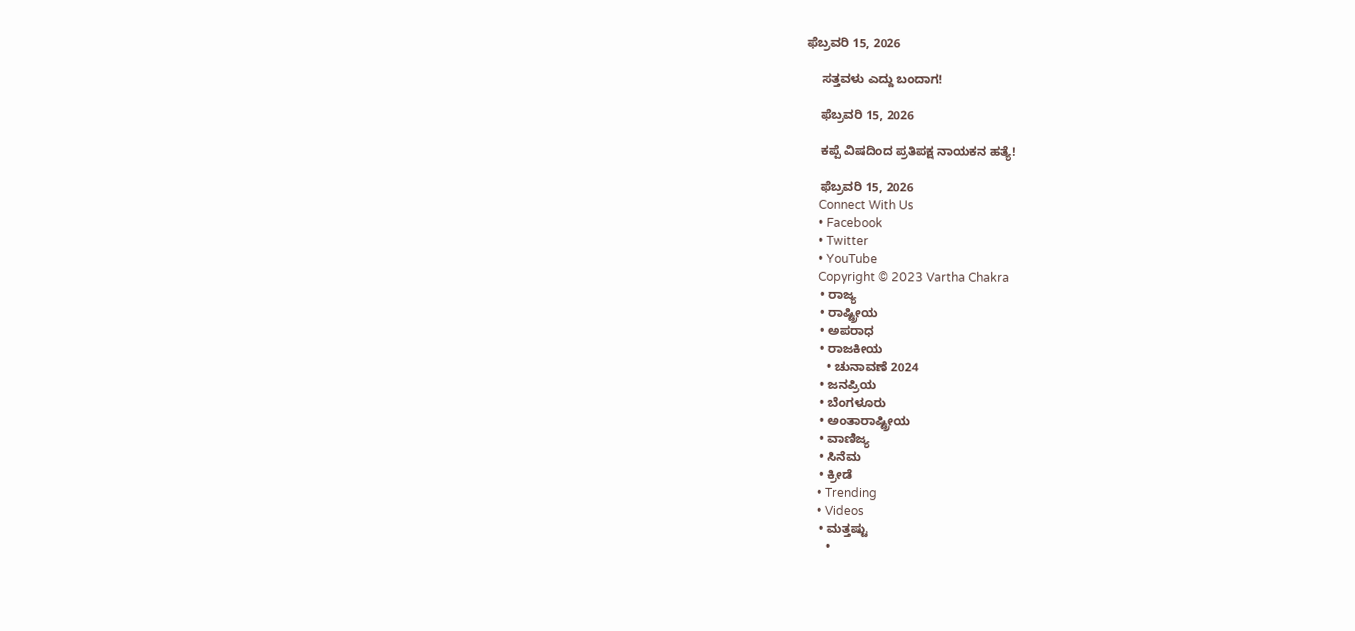ಫೆಬ್ರವರಿ 15, 2026

    ಸತ್ತವಳು ಎದ್ದು ಬಂದಾಗ!

    ಫೆಬ್ರವರಿ 15, 2026

    ಕಪ್ಪೆ ವಿಷದಿಂದ ಪ್ರತಿಪಕ್ಷ ನಾಯಕನ ಹತ್ಯೆ!

    ಫೆಬ್ರವರಿ 15, 2026
    Connect With Us
    • Facebook
    • Twitter
    • YouTube
    Copyright © 2023 Vartha Chakra
    • ರಾಜ್ಯ
    • ರಾಷ್ಟ್ರೀಯ
    • ಅಪರಾಧ
    • ರಾಜಕೀಯ
      • ಚುನಾವಣೆ 2024
    • ಜನಪ್ರಿಯ
    • ಬೆಂಗಳೂರು
    • ಅಂತಾರಾಷ್ಟ್ರೀಯ
    • ವಾಣಿಜ್ಯ
    • ಸಿನೆಮ
    • ಕ್ರೀಡೆ
    • Trending
    • Videos
    • ಮತ್ತಷ್ಟು
      •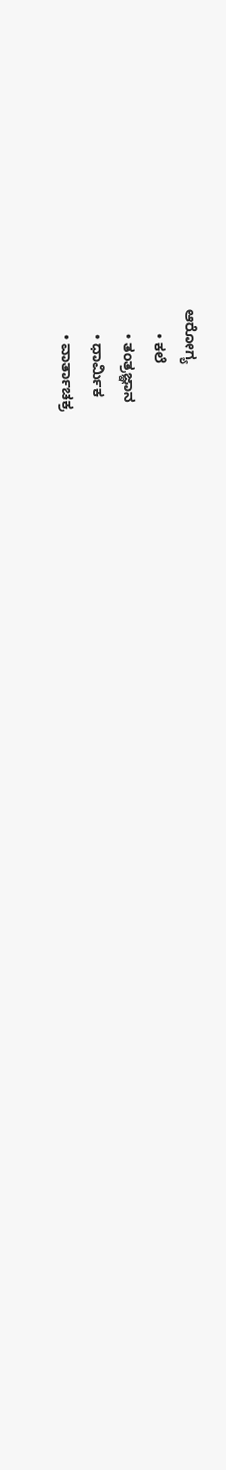ಆರೋಗ್ಯ
      • ಕಲೆ
      • ತಂತ್ರಜ್ಞಾನ
      • ಧಾರ್ಮಿಕ
      • ವಾರ್ತಾಚಕ್ರ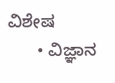ವಿಶೇಷ
      • ವಿಜ್ಞಾನ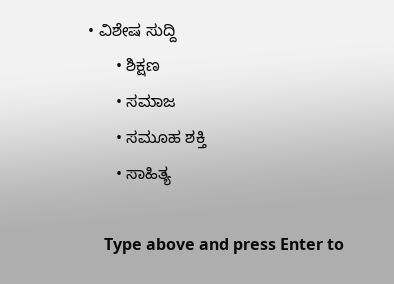• ವಿಶೇಷ ಸುದ್ದಿ
      • ಶಿಕ್ಷಣ
      • ಸಮಾಜ
      • ಸಮೂಹ ಶಕ್ತಿ
      • ಸಾಹಿತ್ಯ

    Type above and press Enter to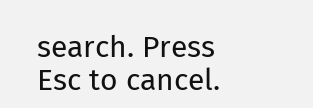search. Press Esc to cancel.